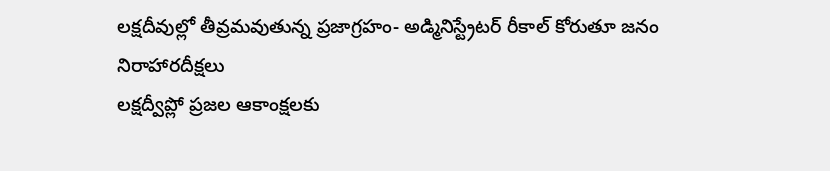లక్షదీవుల్లో తీవ్రమవుతున్న ప్రజాగ్రహం- అడ్మినిస్ట్రేటర్ రీకాల్ కోరుతూ జనం నిరాహారదీక్షలు
లక్షద్వీప్లో ప్రజల ఆకాంక్షలకు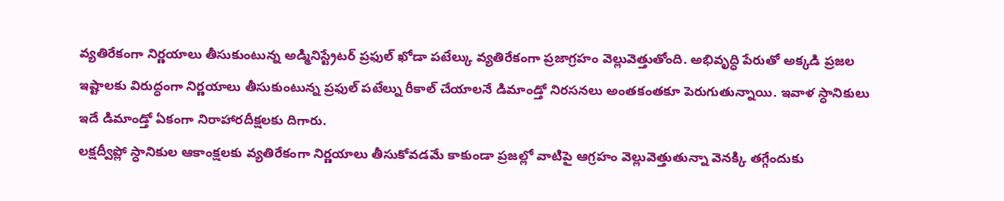వ్యతిరేకంగా నిర్ణయాలు తీసుకుంటున్న అడ్మినిస్ట్రేటర్ ప్రఫుల్ ఖోడా పటేల్కు వ్యతిరేకంగా ప్రజాగ్రహం వెల్లువెత్తుతోంది. అభివృద్ధి పేరుతో అక్కడి ప్రజల ఇష్టాలకు విరుద్ధంగా నిర్ణయాలు తీసుకుంటున్న ప్రఫుల్ పటేల్ను రీకాల్ చేయాలనే డిమాండ్తో నిరసనలు అంతకంతకూ పెరుగుతున్నాయి. ఇవాళ స్ధానికులు ఇదే డిమాండ్తో ఏకంగా నిరాహారదీక్షలకు దిగారు.
లక్షద్వీప్లో స్ధానికుల ఆకాంక్షలకు వ్యతిరేకంగా నిర్ణయాలు తీసుకోవడమే కాకుండా ప్రజల్లో వాటిపై ఆగ్రహం వెల్లువెత్తుతున్నా వెనక్కి తగ్గేందుకు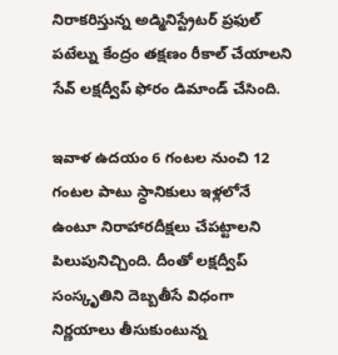నిరాకరిస్తున్న అడ్మినిస్ట్రేటర్ ప్రఫుల్ పటేల్ను కేంద్రం తక్షణం రీకాల్ చేయాలని సేవ్ లక్షద్వీప్ ఫోరం డిమాండ్ చేసింది.

ఇవాళ ఉదయం 6 గంటల నుంచి 12 గంటల పాటు స్ధానికులు ఇళ్లలోనే ఉంటూ నిరాహారదీక్షలు చేపట్టాలని పిలుపునిచ్చింది. దీంతో లక్షద్వీప్ సంస్కృతిని దెబ్బతీసే విధంగా నిర్ణయాలు తీసుకుంటున్న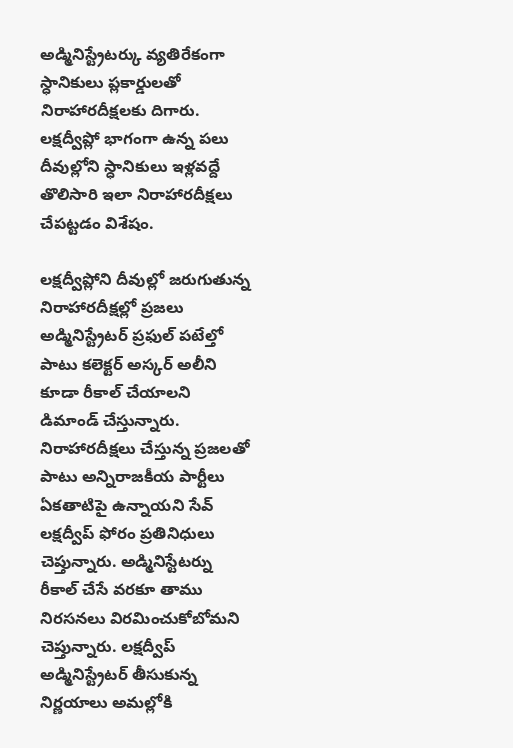అడ్మినిస్ట్రేటర్కు వ్యతిరేకంగా స్ధానికులు ప్లకార్డులతో నిరాహారదీక్షలకు దిగారు.
లక్షద్వీప్లో భాగంగా ఉన్న పలు దీవుల్లోని స్ధానికులు ఇళ్లవద్దే తొలిసారి ఇలా నిరాహారదీక్షలు చేపట్టడం విశేషం.

లక్షద్వీప్లోని దీవుల్లో జరుగుతున్న నిరాహారదీక్షల్లో ప్రజలు అడ్మినిస్ట్రేటర్ ప్రఫుల్ పటేల్తో పాటు కలెక్టర్ అస్కర్ అలీని కూడా రీకాల్ చేయాలని డిమాండ్ చేస్తున్నారు. నిరాహారదీక్షలు చేస్తున్న ప్రజలతో పాటు అన్నిరాజకీయ పార్టీలు ఏకతాటిపై ఉన్నాయని సేవ్ లక్షద్వీప్ ఫోరం ప్రతినిధులు చెప్తున్నారు. అడ్మినిస్టేటర్ను రీకాల్ చేసే వరకూ తాము నిరసనలు విరమించుకోబోమని చెప్తున్నారు. లక్షద్వీప్ అడ్మినిస్ట్రేటర్ తీసుకున్న నిర్ణయాలు అమల్లోకి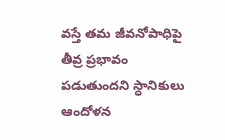వస్తే తమ జీవనోపాధిపై తీవ్ర ప్రభావం పడుతుందని స్ధానికులు ఆందోళన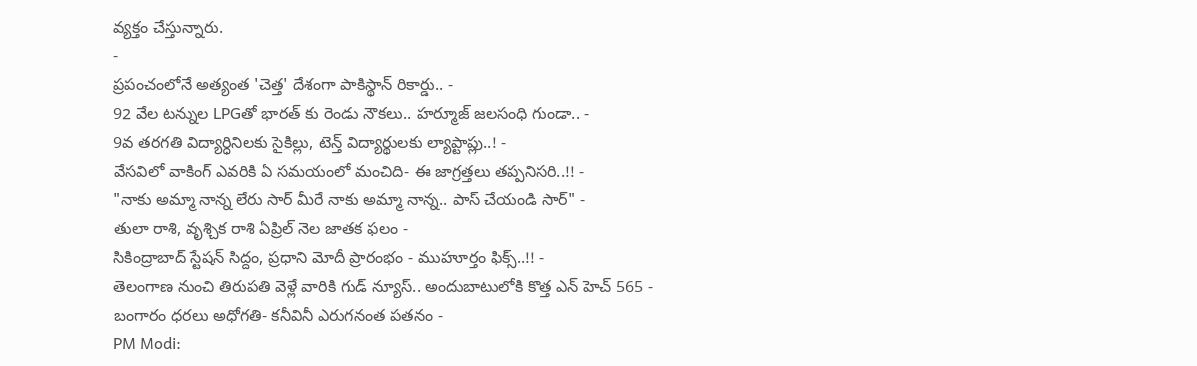వ్యక్తం చేస్తున్నారు.
-
ప్రపంచంలోనే అత్యంత 'చెత్త' దేశంగా పాకిస్థాన్ రికార్డు.. -
92 వేల టన్నుల LPGతో భారత్ కు రెండు నౌకలు.. హర్మూజ్ జలసంధి గుండా.. -
9వ తరగతి విద్యార్ధినిలకు సైకిల్లు, టెన్త్ విద్యార్థులకు ల్యాప్టాప్లు..! -
వేసవిలో వాకింగ్ ఎవరికి ఏ సమయంలో మంచిది- ఈ జాగ్రత్తలు తప్పనిసరి..!! -
"నాకు అమ్మా నాన్న లేరు సార్ మీరే నాకు అమ్మా నాన్న.. పాస్ చేయండి సార్" -
తులా రాశి, వృశ్చిక రాశి ఏప్రిల్ నెల జాతక ఫలం -
సికింద్రాబాద్ స్టేషన్ సిద్దం, ప్రధాని మోదీ ప్రారంభం - ముహూర్తం ఫిక్స్..!! -
తెలంగాణ నుంచి తిరుపతి వెళ్లే వారికి గుడ్ న్యూస్.. అందుబాటులోకి కొత్త ఎన్ హెచ్ 565 -
బంగారం ధరలు అధోగతి- కనీవినీ ఎరుగనంత పతనం -
PM Modi: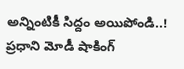అన్నింటికీ సిద్దం అయిపోండి..! ప్రధాని మోడీ షాకింగ్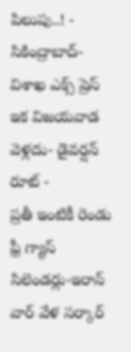పిలుపు..! -
సికింద్రాబాద్- విశాఖ ఎక్స్ ప్రెస్ ఇక విజయవాడ వెళ్లదు- డైవర్షన్ రూట్ -
ప్రతీ ఇంటికీ రెండు ఫ్రీ గ్యాస్ సిలెండర్లు-ఇరాన్ వార్ వేళ సర్కార్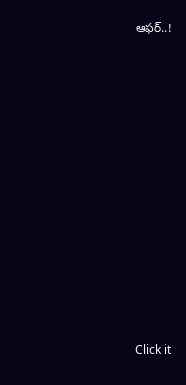ఆఫర్..!












Click it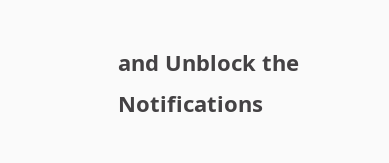and Unblock the Notifications